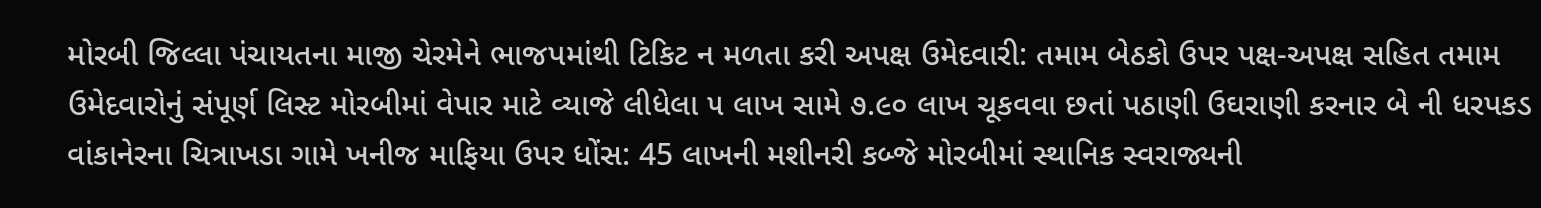મોરબી જિલ્લા પંચાયતના માજી ચેરમેને ભાજપમાંથી ટિકિટ ન મળતા કરી અપક્ષ ઉમેદવારી: તમામ બેઠકો ઉપર પક્ષ-અપક્ષ સહિત તમામ ઉમેદવારોનું સંપૂર્ણ લિસ્ટ મોરબીમાં વેપાર માટે વ્યાજે લીધેલા ૫ લાખ સામે ૭.૯૦ લાખ ચૂકવવા છતાં પઠાણી ઉઘરાણી કરનાર બે ની ધરપકડ વાંકાનેરના ચિત્રાખડા ગામે ખનીજ માફિયા ઉપર ધોંસ: 45 લાખની મશીનરી કબ્જે મોરબીમાં સ્થાનિક સ્વરાજ્યની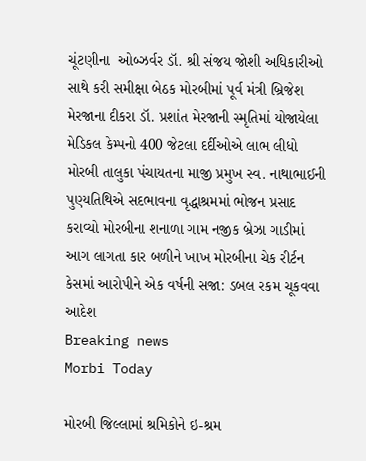ચૂંટણીના  ઓબ્ઝર્વર ડૉ. શ્રી સંજય જોશી અધિકારીઓ સાથે કરી સમીક્ષા બેઠક મોરબીમાં પૂર્વ મંત્રી બ્રિજેશ મેરજાના દીકરા ડૉ. પ્રશાંત મેરજાની સ્મૃતિમાં યોજાયેલા મેડિકલ કેમ્પનો 400 જેટલા દર્દીઓએ લાભ લીધો મોરબી તાલુકા પંચાયતના માજી પ્રમુખ સ્વ. નાથાભાઈની પુણ્યતિથિએ સદભાવના વૃદ્ધાશ્રમમાં ભોજન પ્રસાદ કરાવ્યો મોરબીના શનાળા ગામ નજીક બ્રેઝા ગાડીમાં આગ લાગતા કાર બળીને ખાખ મોરબીના ચેક રીર્ટન કેસમાં આરોપીને એક વર્ષની સજા: ડબલ રકમ ચૂકવવા આદેશ
Breaking news
Morbi Today

મોરબી જિલ્લામાં શ્રમિકોને ઇ-શ્રમ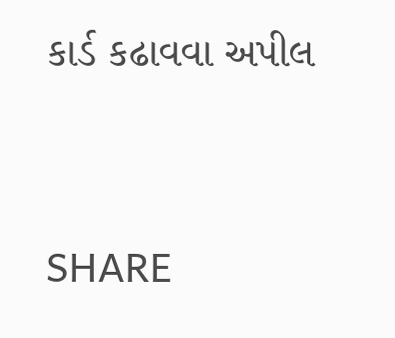કાર્ડ કઢાવવા અપીલ


SHARE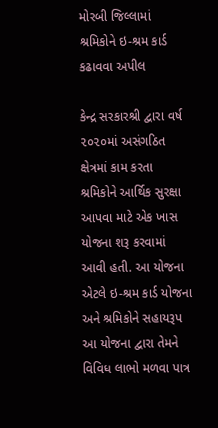મોરબી જિલ્લામાં શ્રમિકોને ઇ-શ્રમ કાર્ડ કઢાવવા અપીલ

કેન્દ્ર સરકારશ્રી દ્વારા વર્ષ ૨૦૨૦માં અસંગઠિત ક્ષેત્રમાં કામ કરતા શ્રમિકોને આર્થિક સુરક્ષા આપવા માટે એક ખાસ યોજના શરૂ કરવામાં આવી હતી. આ યોજના એટલે ઇ-શ્રમ કાર્ડ યોજના અને શ્રમિકોને સહાયરૂપ આ યોજના દ્વારા તેમને વિવિધ લાભો મળવા પાત્ર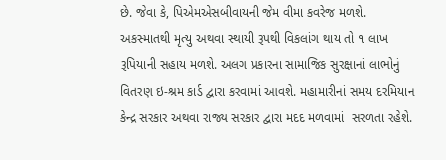છે. જેવા કે, પિએમએસબીવાયની જેમ વીમા કવરેજ મળશે. અકસ્માતથી મૃત્યુ અથવા સ્થાયી રૂપથી વિકલાંગ થાય તો ૧ લાખ રૂપિયાની સહાય મળશે. અલગ પ્રકારના સામાજિક સુરક્ષાનાં લાભોનું વિતરણ ઇ-શ્રમ કાર્ડ દ્વારા કરવામાં આવશે. મહામારીનાં સમય દરમિયાન કેન્દ્ર સરકાર અથવા રાજ્ય સરકાર દ્વારા મદદ મળવામાં  સરળતા રહેશે.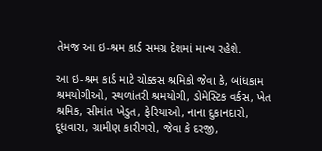તેમજ આ ઇ-શ્રમ કાર્ડ સમગ્ર દેશમાં માન્ય રહેશે.

આ ઇ-શ્રમ કાર્ડ માટે ચોક્કસ શ્રમિકો જેવા કે, બાંધકામ શ્રમયોગીઓ, સ્થળાંતરી શ્રમયોગી, ડોમેસ્ટિક વર્કસ, ખેત શ્રમિક, સીમાંત ખેડુત, ફેરિયાઓ, નાના દુકાનદારો, દૂધવારા, ગ્રામીણ કારીગરો, જેવા કે દરજી,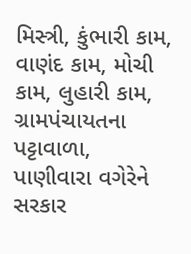મિસ્ત્રી, કુંભારી કામ, વાણંદ કામ, મોચી કામ, લુહારી કામ, ગ્રામપંચાયતના પટ્ટાવાળા, પાણીવારા વગેરેને સરકાર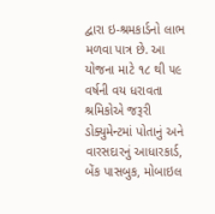દ્વારા ઇ-શ્રમકાર્ડનો લાભ મળવા પાત્ર છે. આ યોજના માટે ૧૮ થી ૫૯ વર્ષની વય ધરાવતા શ્રમિકોએ જરૂરી ડોક્યુમેન્ટમાં પોતાનું અને વારસદારનું આધારકાર્ડ, બેંક પાસબુક, મોબાઇલ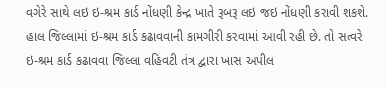વગેરે સાથે લઇ ઇ-શ્રમ કાર્ડ નોંધણી કેન્દ્ર ખાતે રૂબરૂ લઇ જઇ નોંધણી કરાવી શકશે. હાલ જિલ્લામાં ઇ-શ્રમ કાર્ડ કઢાવવાની કામગીરી કરવામાં આવી રહી છે. તો સત્વરે ઇ-શ્રમ કાર્ડ કઢાવવા જિલ્લા વહિવટી તંત્ર દ્વારા ખાસ અપીલ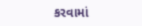કરવામાં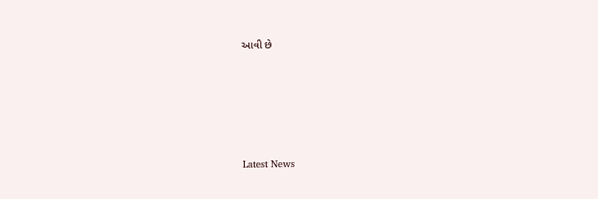આવી છે






Latest News